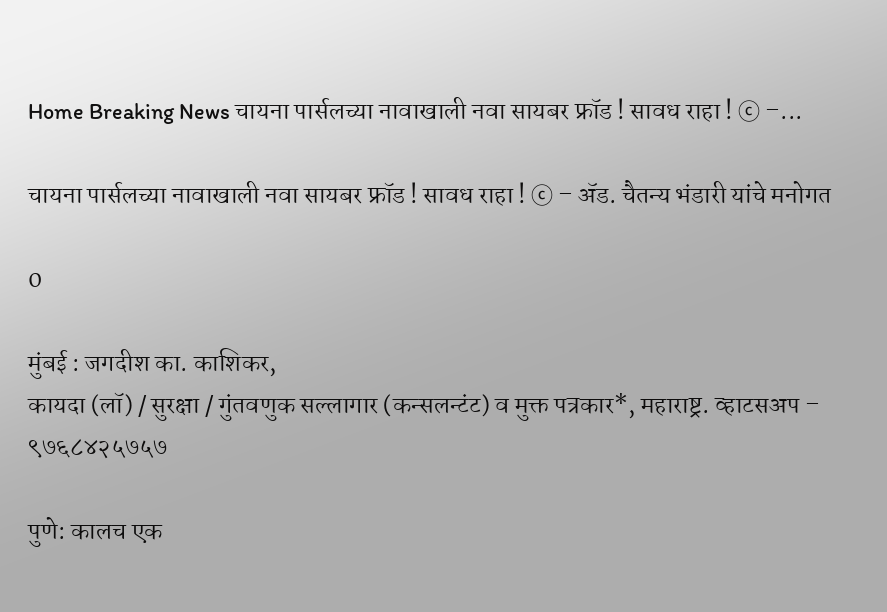Home Breaking News चायना पार्सलच्या नावाखाली नवा सायबर फ्रॉड ! सावध राहा ! ⓒ –...

चायना पार्सलच्या नावाखाली नवा सायबर फ्रॉड ! सावध राहा ! ⓒ – ॲड. चैतन्य भंडारी यांचे मनोगत

0

मुंबई : जगदीश का. काशिकर,
कायदा (लॉ) / सुरक्षा / गुंतवणुक सल्लागार (कन्सलन्टंट) व मुक्त पत्रकार*, महाराष्ट्र. व्हाटसअप – ९७६८४२५७५७

पुणे: कालच एक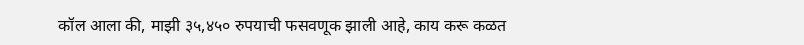कॉल आला की, माझी ३५,४५० रुपयाची फसवणूक झाली आहे, काय करू कळत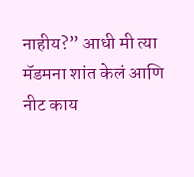नाहीय?” आधी मी त्या मॅडमना शांत केलं आणि नीट काय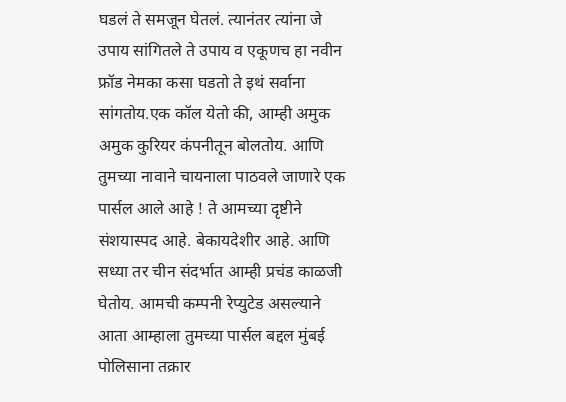घडलं ते समजून घेतलं. त्यानंतर त्यांना जे उपाय सांगितले ते उपाय व एकूणच हा नवीन फ्रॉड नेमका कसा घडतो ते इथं सर्वाना सांगतोय.एक कॉल येतो की, आम्ही अमुक अमुक कुरियर कंपनीतून बोलतोय. आणि तुमच्या नावाने चायनाला पाठवले जाणारे एक पार्सल आले आहे ! ते आमच्या दृष्टीने संशयास्पद आहे. बेकायदेशीर आहे. आणि सध्या तर चीन संदर्भात आम्ही प्रचंड काळजी घेतोय. आमची कम्पनी रेप्युटेड असल्याने आता आम्हाला तुमच्या पार्सल बद्दल मुंबई पोलिसाना तक्रार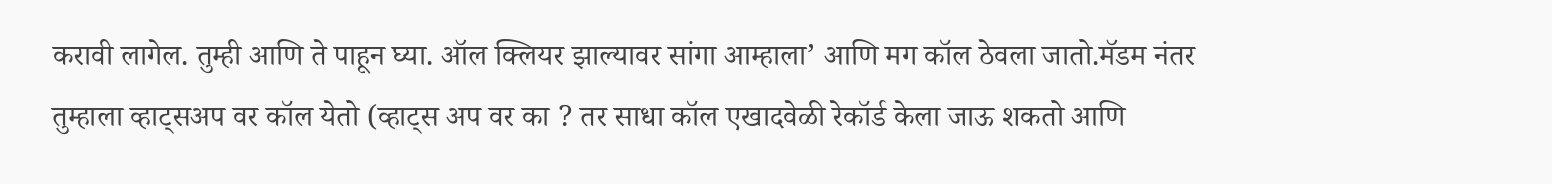करावी लागेल. तुम्ही आणि ते पाहून घ्या. ऑल क्लियर झाल्यावर सांगा आम्हाला’ आणि मग कॉल ठेवला जातो.मॅडम नंतर तुम्हाला व्हाट्सअप वर कॉल येतो (व्हाट्स अप वर का ? तर साधा कॉल एखादवेळी रेकॉर्ड केला जाऊ शकतो आणि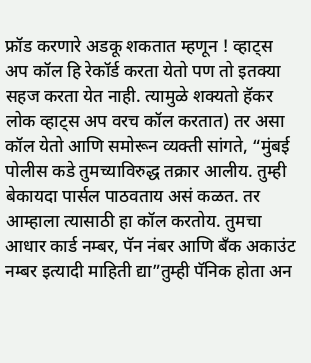फ्रॉड करणारे अडकू शकतात म्हणून ! व्हाट्स अप कॉल हि रेकॉर्ड करता येतो पण तो इतक्या सहज करता येत नाही. त्यामुळे शक्यतो हॅकर लोक व्हाट्स अप वरच कॉल करतात) तर असा कॉल येतो आणि समोरून व्यक्ती सांगते, “मुंबई पोलीस कडे तुमच्याविरुद्ध तक्रार आलीय. तुम्ही बेकायदा पार्सल पाठवताय असं कळत. तर आम्हाला त्यासाठी हा कॉल करतोय. तुमचा आधार कार्ड नम्बर, पॅन नंबर आणि बँक अकाउंट नम्बर इत्यादी माहिती द्या”तुम्ही पॅनिक होता अन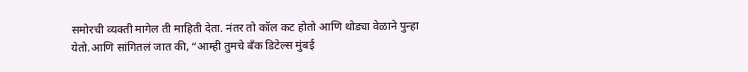समोरची व्यक्ती मागेल ती माहिती देता. नंतर तो कॉल कट होतो आणि थोड्या वेळाने पुन्हा येतो.आणि सांगितलं जात की, “आम्ही तुमचे बँक डिटेल्स मुंबई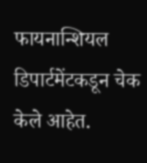फायनान्शियल डिपार्टमेंटकडून चेक केले आहेत.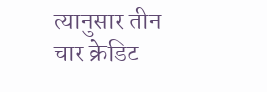त्यानुसार तीन चार क्रेडिट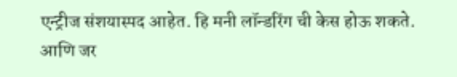एन्ट्रीज संशयास्पद आहेत. हि मनी लॉन्डरिंग ची केस होऊ शकते. आणि जर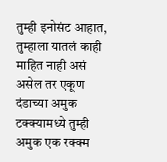तुम्ही इनोसंट आहात, तुम्हाला यातलं काही माहित नाही असं असेल तर एकूण दंडाच्या अमुक टक्क्यामध्ये तुम्ही अमुक एक रक्क्म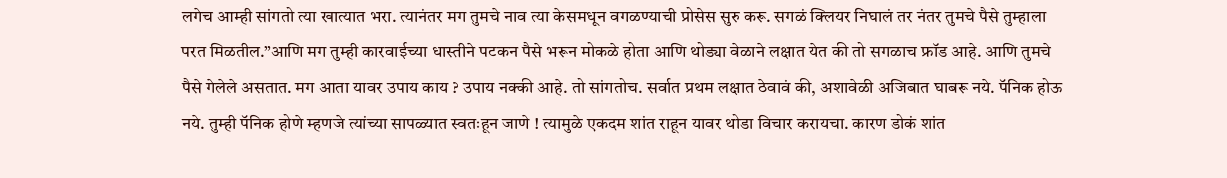लगेच आम्ही सांगतो त्या खात्यात भरा. त्यानंतर मग तुमचे नाव त्या केसमधून वगळण्याची प्रोसेस सुरु करू. सगळं क्लियर निघालं तर नंतर तुमचे पैसे तुम्हाला परत मिळतील.”आणि मग तुम्ही कारवाईच्या धास्तीने पटकन पैसे भरून मोकळे होता आणि थोड्या वेळाने लक्षात येत की तो सगळाच फ्रॉड आहे. आणि तुमचे पैसे गेलेले असतात. मग आता यावर उपाय काय ? उपाय नक्की आहे. तो सांगतोच. सर्वात प्रथम लक्षात ठेवावं की, अशावेळी अजिबात घाबरू नये. पॅनिक होऊ नये. तुम्ही पॅनिक होणे म्हणजे त्यांच्या सापळ्यात स्वतःहून जाणे ! त्यामुळे एकदम शांत राहून यावर थोडा विचार करायचा. कारण डोकं शांत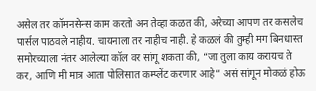असेल तर कॉमनसेन्स काम करतो अन तेव्हा कळत की, अरेच्या आपण तर कसलेच पार्सल पाठवले नाहीय. चायनाला तर नाहीच नाही. हे कळलं की तुम्ही मग बिनधास्त समोरच्याला नंतर आलेल्या कॉल वर सांगू शकता की, “जा तुला काय करायच ते कर, आणि मी मात्र आता पोलिसात कम्प्लेंट करणार आहे” असं सांगून मोकळं होऊ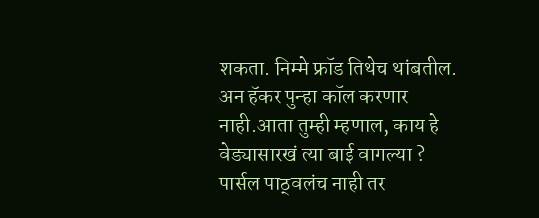शकता. निम्मे फ्रॉड तिथेच थांबतील. अन हॅकर पुन्हा कॉल करणार नाही.आता तुम्ही म्हणाल, काय हे वेड्यासारखं त्या बाई वागल्या ? पार्सल पाठ्वलंच नाही तर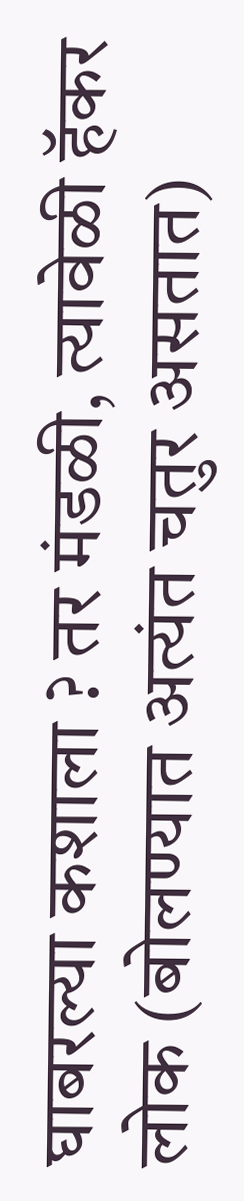घाबरल्या कशाला ? तर मंडळी, त्यावेळी हॅकर लोक (बोलण्यात अत्यंत चतुर असतात)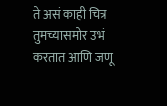ते असं काही चित्र तुमच्यासमोर उभं करतात आणि जणू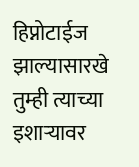हिप्नोटाईज झाल्यासारखे तुम्ही त्याच्या इशाऱ्यावर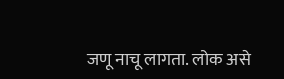जणू नाचू लागता. लोक असे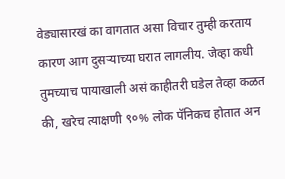वेड्यासारखं का वागतात असा विचार तुम्ही करताय कारण आग दुसऱ्याच्या घरात लागलीय. जेव्हा कधी तुमच्याच पायाखाली असं काहीतरी घडेल तेव्हा कळत की, खरेच त्याक्षणी ९०% लोक पॅनिकच होतात अन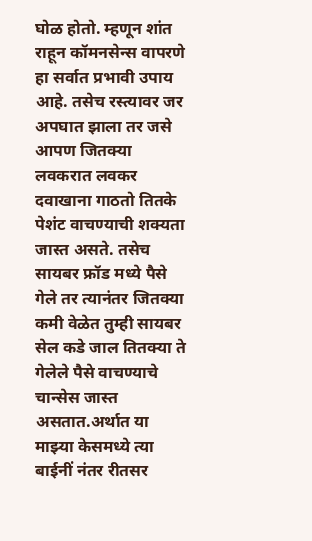घोळ होतो. म्हणून शांत राहून कॉमनसेन्स वापरणे हा सर्वात प्रभावी उपाय आहे. तसेच रस्त्यावर जर अपघात झाला तर जसे आपण जितक्या लवकरात लवकर दवाखाना गाठतो तितके पेशंट वाचण्याची शक्यता जास्त असते. तसेच सायबर फ्रॉड मध्ये पैसे गेले तर त्यानंतर जितक्या कमी वेळेत तुम्ही सायबर सेल कडे जाल तितक्या ते गेलेले पैसे वाचण्याचे चान्सेस जास्त असतात.अर्थात या माझ्या केसमध्ये त्या बाईनीं नंतर रीतसर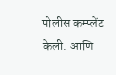पोलीस कम्प्लेंट केली. आणि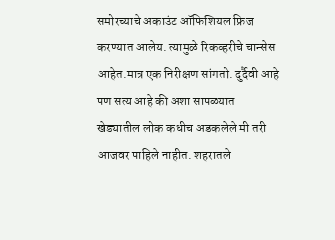समोरच्याचे अकाउंट ऑफिशियल फ्रिज करण्यात आलेय. त्यामुळे रिकव्हरीचे चान्सेस आहेत.मात्र एक निरीक्षण सांगतो. दुर्दैवी आहे पण सत्य आहे की अशा सापळ्यात खेड्यातील लोक कधीच अडकलेले मी तरी आजवर पाहिले नाहीत. शहरातले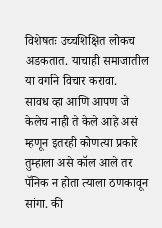विशेषतः उच्चशिक्षित लोकच अडकतात. याचाही समाजातील या वर्गाने विचार करावा.
सावध व्हा आणि आपण जे केलेच नाही ते केले आहे असं म्हणून इतरही कोणत्या प्रकारे तुम्हाला असे कॉल आले तर पॅनिक न होता त्याला ठणकावून सांगा. की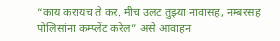“काय करायच ते कर. मीच उलट तुझ्या नावासह, नम्बरसह पोलिसांना कम्प्लेंट करेल” असे आवाहन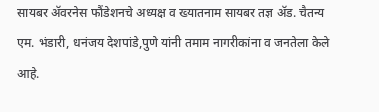सायबर ॲवरनेस फौंडेशनचे अध्यक्ष व ख्यातनाम सायबर तज्ञ ॲड. चैतन्य एम. भंडारी, धनंजय देशपांडे,पुणे यांनी तमाम नागरीकांना व जनतेला केले आहे.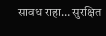सावध राहा… सुरक्षित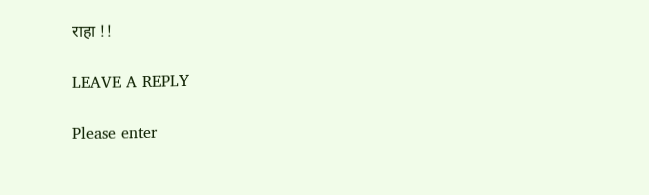राहा !!

LEAVE A REPLY

Please enter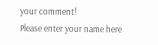your comment!
Please enter your name here